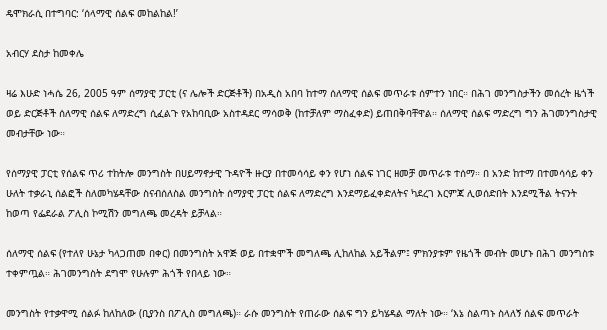ዴሞክራሲ በተግባር: ‘ሰላማዊ ሰልፍ መከልከል!’

አብርሃ ደስታ ከመቀሌ

ዛሬ እሁድ ነሓሴ 26, 2005 ዓም ሰማያዊ ፓርቲ (ና ሌሎች ድርጅቶች) በአዲስ አበባ ከተማ ሰለማዊ ሰልፍ መጥራቱ ሰምተን ነበር። በሕገ መንግስታችን መሰረት ዜጎች ወይ ድርጅቶች ሰለማዊ ሰልፍ ለማድረግ ሲፈልጉ የአከባቢው አስተዳደር ማሳወቅ (ከተቻለም ማስፈቀድ) ይጠበቅባቸዋል። ሰለማዊ ሰልፍ ማድረግ ግን ሕገመንግስታዊ መብታቸው ነው።

የሰማያዊ ፓርቲ የሰልፍ ጥሪ ተከትሎ መንግስት በሀይማኖታዊ ጉዳዮች ዙርያ በተመሳሳይ ቀን የሆነ ሰልፍ ነገር ዘመቻ መጥራቱ ተሰማ። በ አንድ ከተማ በተመሳሳይ ቀን ሁለት ተቃራኒ ሰልፎች ስለመካሄዳቸው ስናብሰለስል መንግስት ሰማያዊ ፓርቲ ሰልፍ ለማድረግ እንደማይፈቀድለትና ካደረገ እርምጃ ሊወሰድበት እንደሚችል ትናንት ከወጣ የፌደራል ፖሊስ ኮሚሽን መግለጫ መረዳት ይቻላል።

ሰለማዊ ሰልፍ (የተለየ ሁኔታ ካላጋጠመ በቀር) በመንግስት አዋጅ ወይ በተቋሞች መግለጫ ሊከለከል አይችልም፤ ምክንያቱም የዜጎች መብት መሆኑ በሕገ መንግስቱ ተቀምጧል። ሕገመንግስት ደግሞ የሁሉም ሕጎች የበላይ ነው።

መንግስት የተቃዋሚ ሰልፉ ከለከለው (ቢያንስ በፖሊስ መግለጫ)። ራሱ መንግስት የጠራው ሰልፍ ግን ይካሄዳል ማለት ነው። ‘እኔ ስልጣኑ ስላለኝ ሰልፍ መጥራት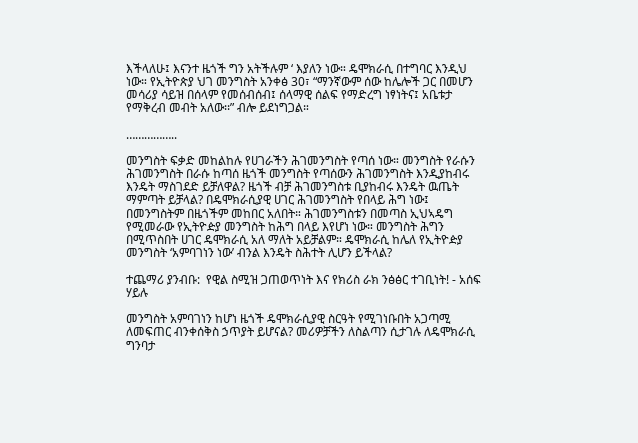እችላለሁ፤ እናንተ ዜጎች ግን አትችሉም ‘ እያለን ነው። ዴሞክራሲ በተግባር እንዲህ ነው። የኢትዮጵያ ህገ መንግስት አንቀፅ 30፣ “ማንኛውም ሰው ከሌሎች ጋር በመሆን መሳሪያ ሳይዝ በሰላም የመሰብሰብ፤ ሰላማዊ ሰልፍ የማድረግ ነፃነትና፤ አቤቱታ የማቅረብ መብት አለው፡፡” ብሎ ይደነግጋል።

……………..

መንግስት ፍቃድ መከልከሉ የሀገራችን ሕገመንግስት የጣሰ ነው። መንግስት የራሱን ሕገመንግስት በራሱ ከጣሰ ዜጎች መንግስት የጣሰውን ሕገመንግስት እንዲያከብሩ እንዴት ማስገደድ ይቻለዋል? ዜጎች ብቻ ሕገመንግስቱ ቢያከብሩ እንዴት ዉጤት ማምጣት ይቻላል? በዴሞክራሲያዊ ሀገር ሕገመንግስት የበላይ ሕግ ነው፤ በመንግስትም በዜጎችም መከበር አለበት። ሕገመንግስቱን በመጣስ ኢህኣዴግ የሚመራው የኢትዮዽያ መንግስት ከሕግ በላይ እየሆነ ነው። መንግስት ሕግን በሚጥስበት ሀገር ዴሞክራሲ አለ ማለት አይቻልም። ዴሞክራሲ ከሌለ የኢትዮዽያ መንግስት ‘አምባገነን ነው’ ብንል እንዴት ስሕተት ሊሆን ይችላል?

ተጨማሪ ያንብቡ:  የዊል ስሚዝ ጋጠወጥነት እና የክሪስ ራክ ንፅፅር ተገቢነት! - አሰፍ ሃይሉ

መንግስት አምባገነን ከሆነ ዜጎች ዴሞክራሲያዊ ስርዓት የሚገነቡበት አጋጣሚ ለመፍጠር ብንቀሰቅስ ኃጥያት ይሆናል? መሪዎቻችን ለስልጣን ሲታገሉ ለዴሞክራሲ ግንባታ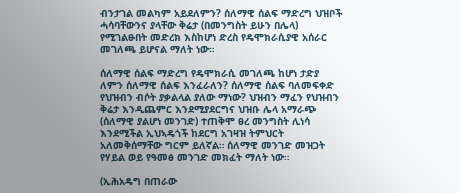ብንታገል መልካም አይደለምን? ሰለማዊ ሰልፍ ማድረግ ህዝቦች ሓሳባቸውንና ያላቸው ቅሬታ (በመንግስት ይሁን በሌላ) የሚገልፁበት መድረክ እስከሆነ ድረስ የዴሞክራሲያዊ አሰራር መገለጫ ይሆናል ማለት ነው።

ሰለማዊ ሰልፍ ማድረግ የዴሞክራሲ መገለጫ ከሆነ ታድያ ለምን ሰለማዊ ሰልፍ እንፈራለን? ሰለማዊ ሰልፍ ባለመፍቀድ የህዝብን ብሶት ያቃልላል ያለው ማነው? ህዝብን ማፈን የህዝብን ቅሬታ እንዲጨምር እንደሚያደርግና ህዝቡ ሌላ አማራጭ (ሰለማዊ ያልሆነ መንገድ) ተጠቅሞ ፀረ መንግስት ሊነሳ እንደሚችል ኢህኣዴጎች ከደርግ አገዛዝ ትምህርት አለመቅሰማቸው ግርም ይለኛል። ሰለማዊ መንገድ መዝጋት የሃይል ወይ የዓመፅ መንገድ መክፈት ማለት ነው።

(ኢሕአዴግ በጠራው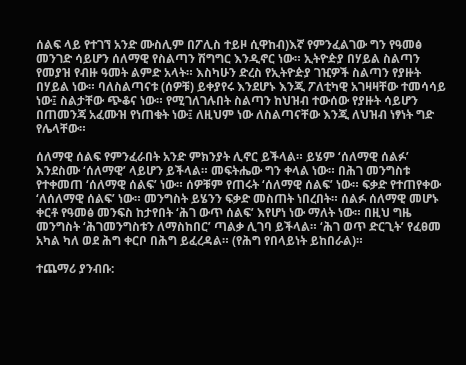ሰልፍ ላይ የተገኘ አንድ ሙስሊም በፖሊስ ተይዞ ሲዋከብ)እኛ የምንፈልገው ግን የዓመፅ መንገድ ሳይሆን ሰለማዊ የስልጣን ሽግግር እንዲኖር ነው። ኢትዮዽያ በሃይል ስልጣን የመያዝ የብዙ ዓመት ልምድ አላት። እስካሁን ድረስ የኢትዮዽያ ገዢዎች ስልጣን የያዙት በሃይል ነው። ባለስልጣናቱ (ሰዎቹ) ይቀያየሩ እንደሆኑ እንጂ ፖለቲካዊ አገዛዛቸው ተመሳሳይ ነው፤ ስልታቸው ጭቆና ነው። የሚገለገሉበት ስልጣን ከህዝብ ተውሰው የያዙት ሳይሆን በጠመንጃ አፈሙዝ የነጠቁት ነው፤ ለዚህም ነው ለስልጣናቸው እንጂ ለህዝብ ነፃነት ግድ የሌላቸው።

ሰለማዊ ሰልፍ የምንፈራበት አንድ ምክንያት ሊኖር ይችላል። ይሄም ‘ሰለማዊ ሰልፉ’ እንደስሙ ‘ሰለማዊ’ ላይሆን ይችላል። መፍትሔው ግን ቀላል ነው። በሕገ መንግስቱ የተቀመጠ ‘ሰለማዊ ሰልፍ’ ነው። ሰዎቹም የጠሩት ‘ሰለማዊ ሰልፍ’ ነው። ፍቃድ የተጠየቀው ‘ለሰለማዊ ሰልፍ’ ነው። መንግስት ይሄንን ፍቃድ መስጠት ነበረበት። ሰልፉ ሰለማዊ መሆኑ ቀርቶ የዓመፅ መንፍስ ከታየበት ‘ሕገ ውጥ ሰልፍ’ እየሆነ ነው ማለት ነው። በዚህ ግዜ መንግስት ‘ሕገመንግስቱን ለማስከበር’ ጣልቃ ሊገባ ይችላል። ‘ሕገ ወጥ ድርጊት’ የፈፀመ አካል ካለ ወደ ሕግ ቀርቦ በሕግ ይፈረዳል። (የሕግ የበላይነት ይከበራል)።

ተጨማሪ ያንብቡ: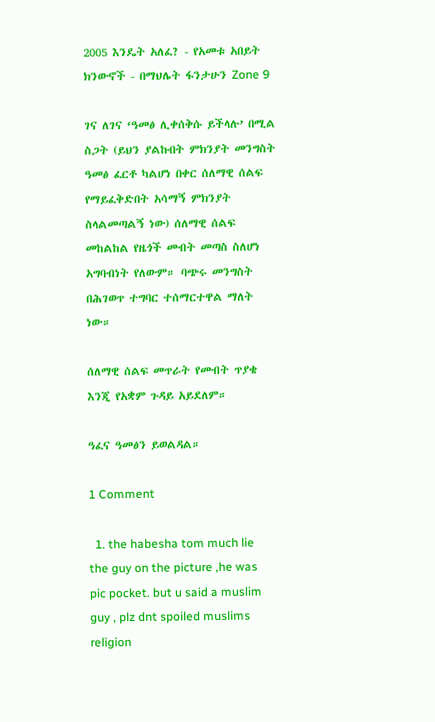2005 እንዴት አለፈ? - የአመቱ አበይት ክንውኖች - በማህሌት ፋንታሁን Zone 9

ገና ለገና ‘ዓመፅ ሊቀሰቅሱ ይችላሉ’ በሚል ስጋት (ይህን ያልኩበት ምክንያት መንግስት ዓመፅ ፈርቶ ካልሆነ በቀር ሰለማዊ ሰልፍ የማይፈቅድበት አሳማኝ ምክንያት ስላልመጣልኝ ነው) ሰለማዊ ሰልፍ መከልከል የዜጎች መብት መጣስ ስለሆነ አግባብነት የለውም። ባጭሩ መንግስት በሕገወጥ ተግባር ተሰማርተዋል ማለት ነው።

ሰለማዊ ሰልፍ መጥራት የመብት ጥያቄ እንጂ የአቋም ጉዳይ አይደለም።

ዓፈና ዓመፅን ይወልዳል።

1 Comment

  1. the habesha tom much lie the guy on the picture ,he was pic pocket. but u said a muslim guy , plz dnt spoiled muslims religion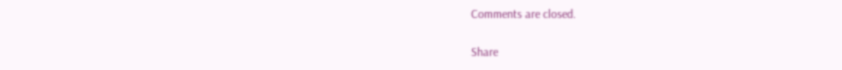Comments are closed.

Share